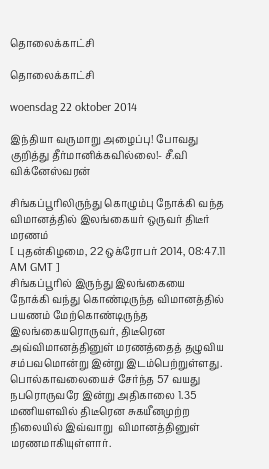தொலைக்காட்சி

தொலைக்காட்சி

woensdag 22 oktober 2014

இந்தியா வருமாறு அழைப்பு! போவது குறித்து தீர்மானிக்கவில்லை!- சீ.வி விக்னேஸ்வரன்

சிங்கப்பூரிலிருந்து கொழும்பு நோக்கி வந்த விமானத்தில் இலங்கையர் ஒருவர் திடீர் மரணம்
[ புதன்கிழமை, 22 ஒக்ரோபர் 2014, 08:47.11 AM GMT ]
சிங்கப்பூரில் இருந்து இலங்கையை நோக்கி வந்து கொண்டிருந்த விமானத்தில் பயணம் மேற்கொண்டிருந்த இலங்கையரொருவர், திடீரென அவ்விமானத்தினுள் மரணத்தைத் தழுவிய சம்பவமொன்று இன்று இடம்பெற்றுள்ளது.
பொல்காவலையைச் சேர்ந்த 57 வயது நபரொருவரே இன்று அதிகாலை 1.35 மணியளவில் திடீரென சுகயீனமுற்ற நிலையில் இவ்வாறு  விமானத்தினுள் மரணமாகியுள்ளார்.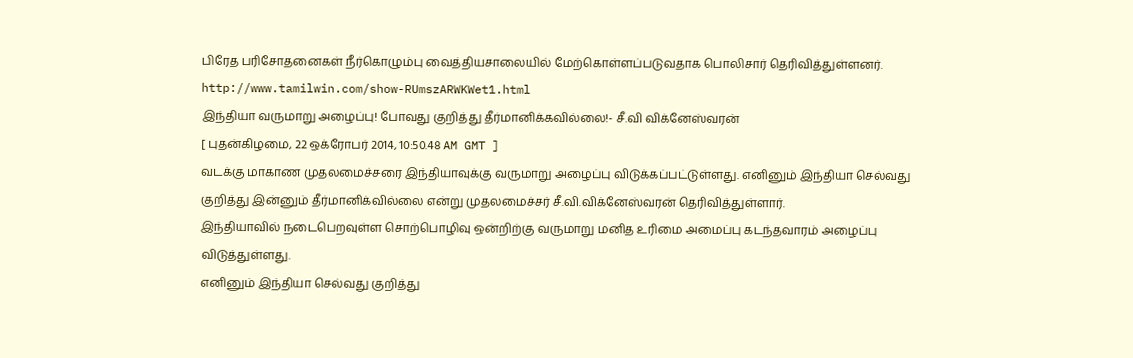பிரேத பரிசோதனைகள் நீர்கொழும்பு வைத்தியசாலையில் மேற்கொள்ளப்படுவதாக பொலிசார் தெரிவித்துள்ளனர்.
http://www.tamilwin.com/show-RUmszARWKWet1.html
இந்தியா வருமாறு அழைப்பு! போவது குறித்து தீர்மானிக்கவில்லை!- சீ.வி விக்னேஸ்வரன்
[ புதன்கிழமை, 22 ஒக்ரோபர் 2014, 10:50.48 AM GMT ]
வடக்கு மாகாண முதலமைச்சரை இந்தியாவுக்கு வருமாறு அழைப்பு விடுக்கப்பட்டுள்ளது. எனினும் இந்தியா செல்வது குறித்து இன்னும் தீர்மானிக்வில்லை என்று முதலமைச்சர் சீ.வி.விக்னேஸ்வரன் தெரிவித்துள்ளார்.
இந்தியாவில் நடைபெறவுள்ள சொற்பொழிவு ஒன்றிற்கு வருமாறு மனித உரிமை அமைப்பு கடந்தவாரம் அழைப்பு விடுத்துள்ளது.
எனினும் இந்தியா செல்வது குறித்து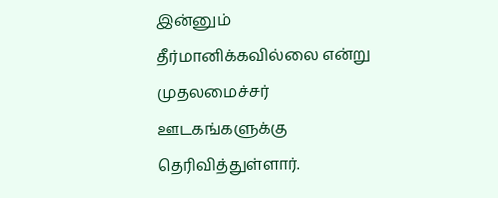இன்னும் தீர்மானிக்கவில்லை என்று முதலமைச்சர் ஊடகங்களுக்கு தெரிவித்துள்ளார்.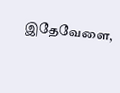இதேவேளை,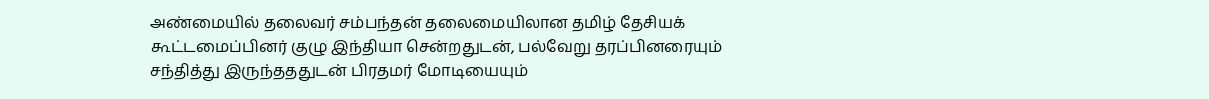அண்மையில் தலைவர் சம்பந்தன் தலைமையிலான தமிழ் தேசியக் கூட்டமைப்பினர் குழு இந்தியா சென்றதுடன், பல்வேறு தரப்பினரையும் சந்தித்து இருந்தததுடன் பிரதமர் மோடியையும்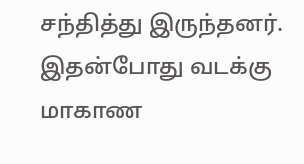சந்தித்து இருந்தனர்.
இதன்போது வடக்கு மாகாண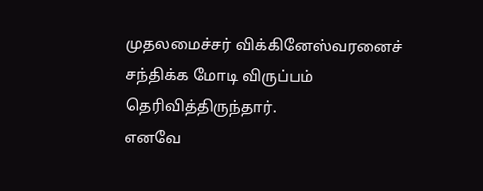முதலமைச்சர் விக்கினேஸ்வரனைச் சந்திக்க மோடி விருப்பம் தெரிவித்திருந்தார்.
எனவே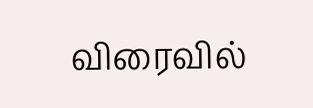விரைவில்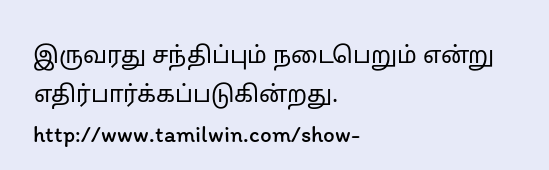இருவரது சந்திப்பும் நடைபெறும் என்று எதிர்பார்க்கப்படுகின்றது.
http://www.tamilwin.com/show-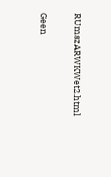RUmszARWKWet2.html

Geen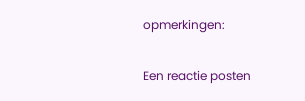opmerkingen:

Een reactie posten